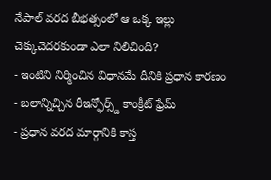నేపాల్ వరద బీభత్సంలో ఆ ఒక్క ఇల్లు చెక్కుచెదరకుండా ఎలా నిలిచింది?
- ఇంటిని నిర్మించిన విధానమే దీనికి ప్రధాన కారణం
- బలాన్నిచ్చిన రీఇన్ఫోర్స్డ్ కాంక్రీట్ ఫ్రేమ్
- ప్రధాన వరద మార్గానికి కాస్త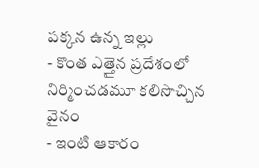పక్కన ఉన్న ఇల్లు
- కొంత ఎత్తైన ప్రదేశంలో నిర్మించడమూ కలిసొచ్చిన వైనం
- ఇంటి ఆకారం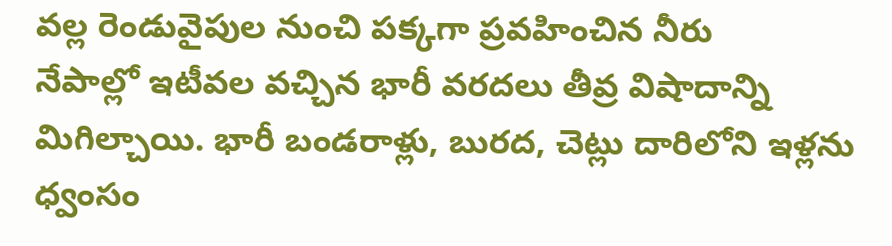వల్ల రెండువైపుల నుంచి పక్కగా ప్రవహించిన నీరు
నేపాల్లో ఇటీవల వచ్చిన భారీ వరదలు తీవ్ర విషాదాన్ని మిగిల్చాయి. భారీ బండరాళ్లు, బురద, చెట్లు దారిలోని ఇళ్లను ధ్వంసం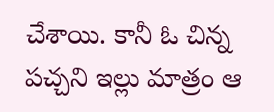చేశాయి. కానీ ఓ చిన్న పచ్చని ఇల్లు మాత్రం ఆ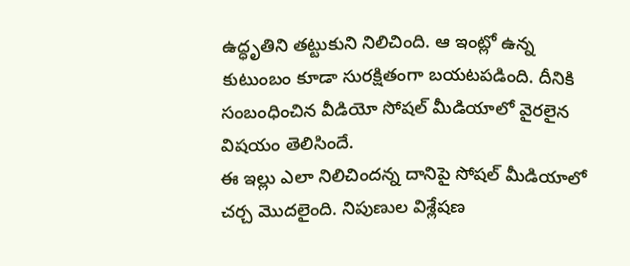ఉద్ధృతిని తట్టుకుని నిలిచింది. ఆ ఇంట్లో ఉన్న కుటుంబం కూడా సురక్షితంగా బయటపడింది. దీనికి సంబంధించిన వీడియో సోషల్ మీడియాలో వైరలైన విషయం తెలిసిందే.
ఈ ఇల్లు ఎలా నిలిచిందన్న దానిపై సోషల్ మీడియాలో చర్చ మొదలైంది. నిపుణుల విశ్లేషణ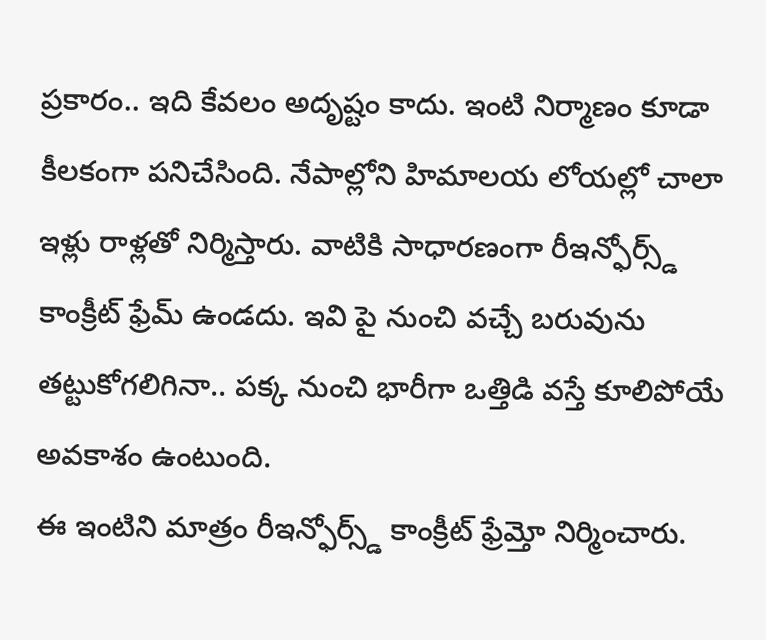ప్రకారం.. ఇది కేవలం అదృష్టం కాదు. ఇంటి నిర్మాణం కూడా కీలకంగా పనిచేసింది. నేపాల్లోని హిమాలయ లోయల్లో చాలా ఇళ్లు రాళ్లతో నిర్మిస్తారు. వాటికి సాధారణంగా రీఇన్ఫోర్స్డ్ కాంక్రీట్ ఫ్రేమ్ ఉండదు. ఇవి పై నుంచి వచ్చే బరువును తట్టుకోగలిగినా.. పక్క నుంచి భారీగా ఒత్తిడి వస్తే కూలిపోయే అవకాశం ఉంటుంది.
ఈ ఇంటిని మాత్రం రీఇన్ఫోర్స్డ్ కాంక్రీట్ ఫ్రేమ్తో నిర్మించారు.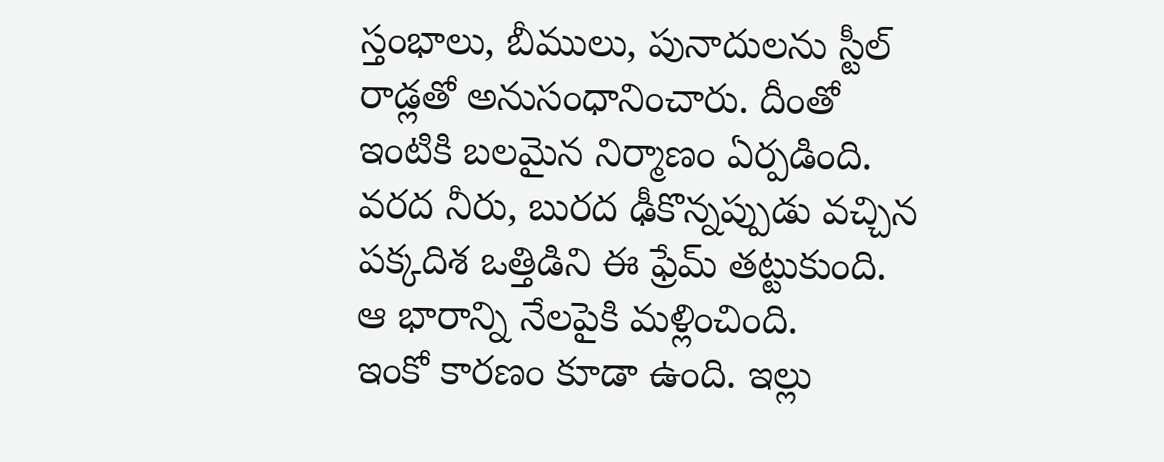స్తంభాలు, బీములు, పునాదులను స్టీల్ రాడ్లతో అనుసంధానించారు. దీంతో ఇంటికి బలమైన నిర్మాణం ఏర్పడింది. వరద నీరు, బురద ఢీకొన్నప్పుడు వచ్చిన పక్కదిశ ఒత్తిడిని ఈ ఫ్రేమ్ తట్టుకుంది. ఆ భారాన్ని నేలపైకి మళ్లించింది.
ఇంకో కారణం కూడా ఉంది. ఇల్లు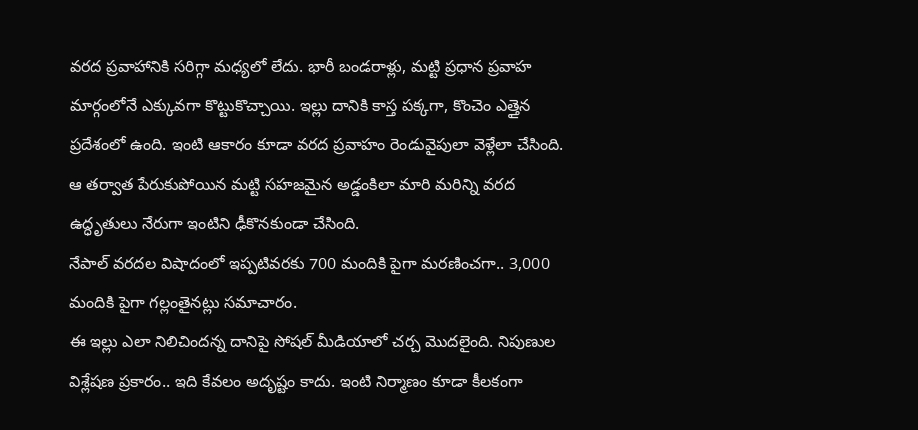వరద ప్రవాహానికి సరిగ్గా మధ్యలో లేదు. భారీ బండరాళ్లు, మట్టి ప్రధాన ప్రవాహ మార్గంలోనే ఎక్కువగా కొట్టుకొచ్చాయి. ఇల్లు దానికి కాస్త పక్కగా, కొంచెం ఎత్తైన ప్రదేశంలో ఉంది. ఇంటి ఆకారం కూడా వరద ప్రవాహం రెండువైపులా వెళ్లేలా చేసింది. ఆ తర్వాత పేరుకుపోయిన మట్టి సహజమైన అడ్డంకిలా మారి మరిన్ని వరద ఉద్ధృతులు నేరుగా ఇంటిని ఢీకొనకుండా చేసింది.
నేపాల్ వరదల విషాదంలో ఇప్పటివరకు 700 మందికి పైగా మరణించగా.. 3,000 మందికి పైగా గల్లంతైనట్లు సమాచారం.
ఈ ఇల్లు ఎలా నిలిచిందన్న దానిపై సోషల్ మీడియాలో చర్చ మొదలైంది. నిపుణుల విశ్లేషణ ప్రకారం.. ఇది కేవలం అదృష్టం కాదు. ఇంటి నిర్మాణం కూడా కీలకంగా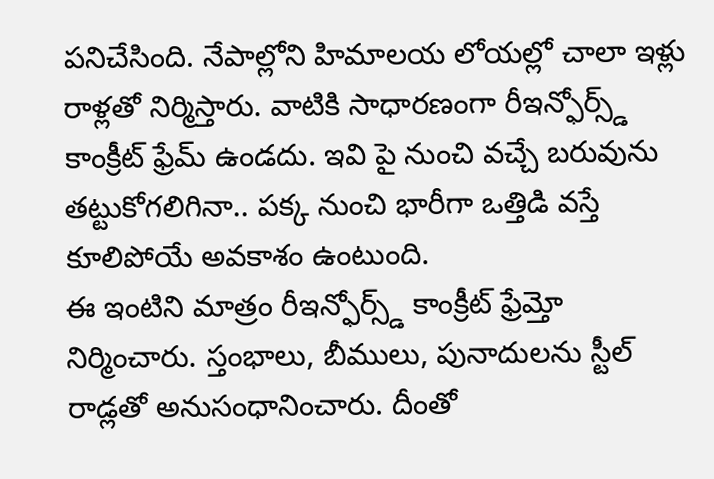పనిచేసింది. నేపాల్లోని హిమాలయ లోయల్లో చాలా ఇళ్లు రాళ్లతో నిర్మిస్తారు. వాటికి సాధారణంగా రీఇన్ఫోర్స్డ్ కాంక్రీట్ ఫ్రేమ్ ఉండదు. ఇవి పై నుంచి వచ్చే బరువును తట్టుకోగలిగినా.. పక్క నుంచి భారీగా ఒత్తిడి వస్తే కూలిపోయే అవకాశం ఉంటుంది.
ఈ ఇంటిని మాత్రం రీఇన్ఫోర్స్డ్ కాంక్రీట్ ఫ్రేమ్తో నిర్మించారు. స్తంభాలు, బీములు, పునాదులను స్టీల్ రాడ్లతో అనుసంధానించారు. దీంతో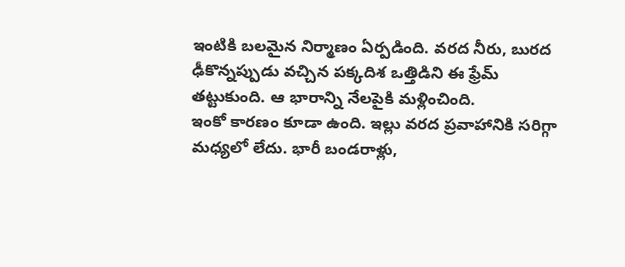ఇంటికి బలమైన నిర్మాణం ఏర్పడింది. వరద నీరు, బురద ఢీకొన్నప్పుడు వచ్చిన పక్కదిశ ఒత్తిడిని ఈ ఫ్రేమ్ తట్టుకుంది. ఆ భారాన్ని నేలపైకి మళ్లించింది.
ఇంకో కారణం కూడా ఉంది. ఇల్లు వరద ప్రవాహానికి సరిగ్గా మధ్యలో లేదు. భారీ బండరాళ్లు,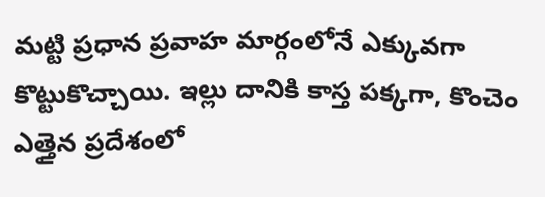మట్టి ప్రధాన ప్రవాహ మార్గంలోనే ఎక్కువగా కొట్టుకొచ్చాయి. ఇల్లు దానికి కాస్త పక్కగా, కొంచెం ఎత్తైన ప్రదేశంలో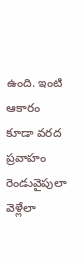ఉంది. ఇంటి ఆకారం కూడా వరద ప్రవాహం రెండువైపులా వెళ్లేలా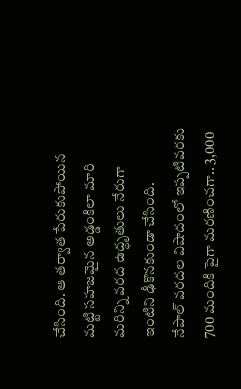చేసింది. ఆ తర్వాత పేరుకుపోయిన మట్టి సహజమైన అడ్డంకిలా మారి మరిన్ని వరద ఉద్ధృతులు నేరుగా ఇంటిని ఢీకొనకుండా చేసింది.
నేపాల్ వరదల విషాదంలో ఇప్పటివరకు 700 మందికి పైగా మరణించగా.. 3,000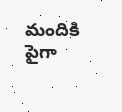మందికి పైగా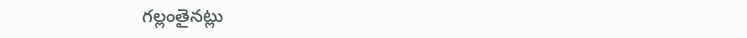గల్లంతైనట్లు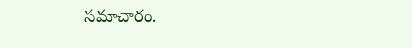సమాచారం.